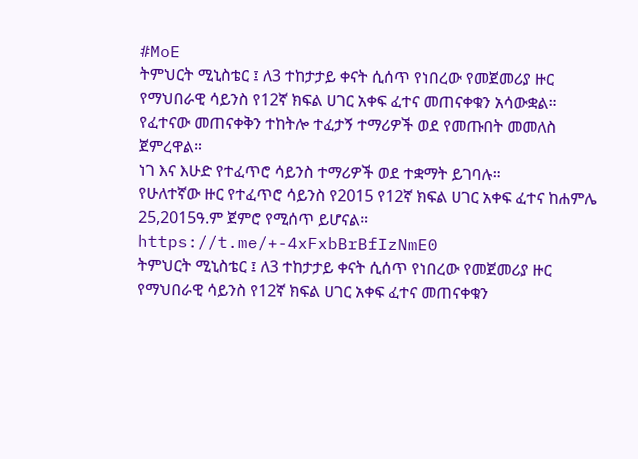#MoE
ትምህርት ሚኒስቴር ፤ ለ3 ተከታታይ ቀናት ሲሰጥ የነበረው የመጀመሪያ ዙር የማህበራዊ ሳይንስ የ12ኛ ክፍል ሀገር አቀፍ ፈተና መጠናቀቁን አሳውቋል።
የፈተናው መጠናቀቅን ተከትሎ ተፈታኝ ተማሪዎች ወደ የመጡበት መመለስ ጀምረዋል።
ነገ እና እሁድ የተፈጥሮ ሳይንስ ተማሪዎች ወደ ተቋማት ይገባሉ።
የሁለተኛው ዙር የተፈጥሮ ሳይንስ የ2015 የ12ኛ ክፍል ሀገር አቀፍ ፈተና ከሐምሌ 25,2015ዓ.ም ጀምሮ የሚሰጥ ይሆናል።
https://t.me/+-4xFxbBrBfIzNmE0
ትምህርት ሚኒስቴር ፤ ለ3 ተከታታይ ቀናት ሲሰጥ የነበረው የመጀመሪያ ዙር የማህበራዊ ሳይንስ የ12ኛ ክፍል ሀገር አቀፍ ፈተና መጠናቀቁን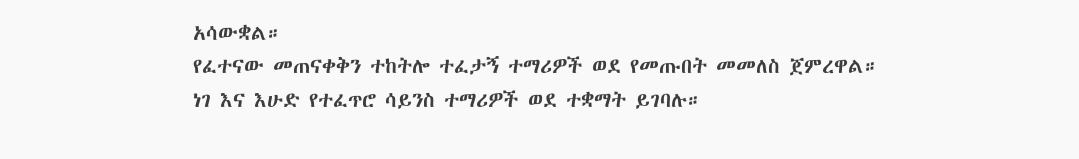አሳውቋል።
የፈተናው መጠናቀቅን ተከትሎ ተፈታኝ ተማሪዎች ወደ የመጡበት መመለስ ጀምረዋል።
ነገ እና እሁድ የተፈጥሮ ሳይንስ ተማሪዎች ወደ ተቋማት ይገባሉ።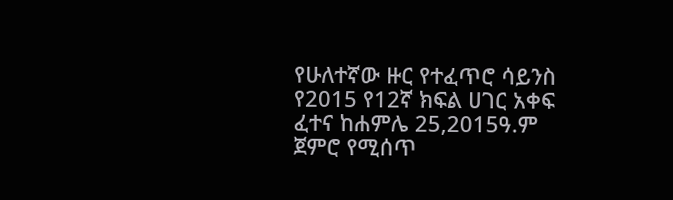የሁለተኛው ዙር የተፈጥሮ ሳይንስ የ2015 የ12ኛ ክፍል ሀገር አቀፍ ፈተና ከሐምሌ 25,2015ዓ.ም ጀምሮ የሚሰጥ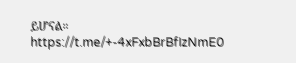ይሆናል።
https://t.me/+-4xFxbBrBfIzNmE0